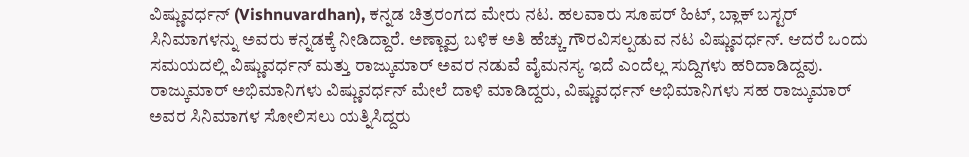ವಿಷ್ಣುವರ್ಧನ್ (Vishnuvardhan), ಕನ್ನಡ ಚಿತ್ರರಂಗದ ಮೇರು ನಟ. ಹಲವಾರು ಸೂಪರ್ ಹಿಟ್, ಬ್ಲಾಕ್ ಬಸ್ಟರ್ ಸಿನಿಮಾಗಳನ್ನು ಅವರು ಕನ್ನಡಕ್ಕೆ ನೀಡಿದ್ದಾರೆ. ಅಣ್ಣಾವ್ರ ಬಳಿಕ ಅತಿ ಹೆಚ್ಚು ಗೌರವಿಸಲ್ಪಡುವ ನಟ ವಿಷ್ಣುವರ್ಧನ್. ಆದರೆ ಒಂದು ಸಮಯದಲ್ಲಿ ವಿಷ್ಣುವರ್ಧನ್ ಮತ್ತು ರಾಜ್ಕುಮಾರ್ ಅವರ ನಡುವೆ ವೈಮನಸ್ಯ ಇದೆ ಎಂದೆಲ್ಲ ಸುದ್ದಿಗಳು ಹರಿದಾಡಿದ್ದವು. ರಾಜ್ಕುಮಾರ್ ಅಭಿಮಾನಿಗಳು ವಿಷ್ಣುವರ್ಧನ್ ಮೇಲೆ ದಾಳಿ ಮಾಡಿದ್ದರು, ವಿಷ್ಣುವರ್ಧನ್ ಅಭಿಮಾನಿಗಳು ಸಹ ರಾಜ್ಕುಮಾರ್ ಅವರ ಸಿನಿಮಾಗಳ ಸೋಲಿಸಲು ಯತ್ನಿಸಿದ್ದರು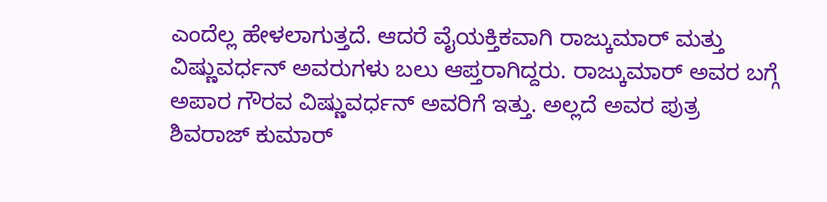ಎಂದೆಲ್ಲ ಹೇಳಲಾಗುತ್ತದೆ. ಆದರೆ ವೈಯಕ್ತಿಕವಾಗಿ ರಾಜ್ಕುಮಾರ್ ಮತ್ತು ವಿಷ್ಣುವರ್ಧನ್ ಅವರುಗಳು ಬಲು ಆಪ್ತರಾಗಿದ್ದರು. ರಾಜ್ಕುಮಾರ್ ಅವರ ಬಗ್ಗೆ ಅಪಾರ ಗೌರವ ವಿಷ್ಣುವರ್ಧನ್ ಅವರಿಗೆ ಇತ್ತು. ಅಲ್ಲದೆ ಅವರ ಪುತ್ರ ಶಿವರಾಜ್ ಕುಮಾರ್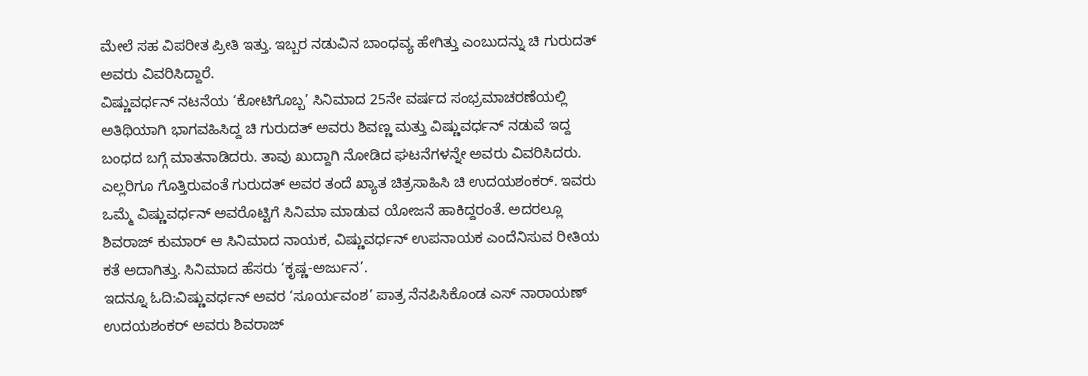ಮೇಲೆ ಸಹ ವಿಪರೀತ ಪ್ರೀತಿ ಇತ್ತು. ಇಬ್ಬರ ನಡುವಿನ ಬಾಂಧವ್ಯ ಹೇಗಿತ್ತು ಎಂಬುದನ್ನು ಚಿ ಗುರುದತ್ ಅವರು ವಿವರಿಸಿದ್ದಾರೆ.
ವಿಷ್ಣುವರ್ಧನ್ ನಟನೆಯ ‘ಕೋಟಿಗೊಬ್ಬ’ ಸಿನಿಮಾದ 25ನೇ ವರ್ಷದ ಸಂಭ್ರಮಾಚರಣೆಯಲ್ಲಿ ಅತಿಥಿಯಾಗಿ ಭಾಗವಹಿಸಿದ್ದ ಚಿ ಗುರುದತ್ ಅವರು ಶಿವಣ್ಣ ಮತ್ತು ವಿಷ್ಣುವರ್ಧನ್ ನಡುವೆ ಇದ್ದ ಬಂಧದ ಬಗ್ಗೆ ಮಾತನಾಡಿದರು. ತಾವು ಖುದ್ದಾಗಿ ನೋಡಿದ ಘಟನೆಗಳನ್ನೇ ಅವರು ವಿವರಿಸಿದರು. ಎಲ್ಲರಿಗೂ ಗೊತ್ತಿರುವಂತೆ ಗುರುದತ್ ಅವರ ತಂದೆ ಖ್ಯಾತ ಚಿತ್ರಸಾಹಿಸಿ ಚಿ ಉದಯಶಂಕರ್. ಇವರು ಒಮ್ಮೆ ವಿಷ್ಣುವರ್ಧನ್ ಅವರೊಟ್ಟಿಗೆ ಸಿನಿಮಾ ಮಾಡುವ ಯೋಜನೆ ಹಾಕಿದ್ದರಂತೆ. ಅದರಲ್ಲೂ ಶಿವರಾಜ್ ಕುಮಾರ್ ಆ ಸಿನಿಮಾದ ನಾಯಕ, ವಿಷ್ಣುವರ್ಧನ್ ಉಪನಾಯಕ ಎಂದೆನಿಸುವ ರೀತಿಯ ಕತೆ ಅದಾಗಿತ್ತು. ಸಿನಿಮಾದ ಹೆಸರು ‘ಕೃಷ್ಣ-ಅರ್ಜುನ’.
ಇದನ್ನೂ ಓದಿ:ವಿಷ್ಣುವರ್ಧನ್ ಅವರ ‘ಸೂರ್ಯವಂಶ’ ಪಾತ್ರ ನೆನಪಿಸಿಕೊಂಡ ಎಸ್ ನಾರಾಯಣ್
ಉದಯಶಂಕರ್ ಅವರು ಶಿವರಾಜ್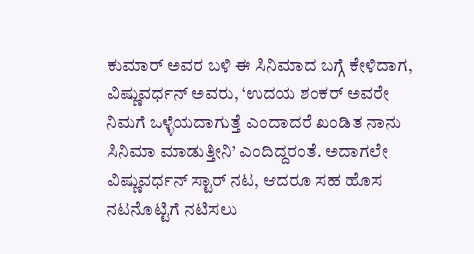ಕುಮಾರ್ ಅವರ ಬಳಿ ಈ ಸಿನಿಮಾದ ಬಗ್ಗೆ ಕೇಳಿದಾಗ, ವಿಷ್ಣುವರ್ಧನ್ ಅವರು, ‘ಉದಯ ಶಂಕರ್ ಅವರೇ ನಿಮಗೆ ಒಳ್ಳೆಯದಾಗುತ್ತೆ ಎಂದಾದರೆ ಖಂಡಿತ ನಾನು ಸಿನಿಮಾ ಮಾಡುತ್ತೀನಿ’ ಎಂದಿದ್ದರಂತೆ. ಅದಾಗಲೇ ವಿಷ್ಣುವರ್ಧನ್ ಸ್ಟಾರ್ ನಟ, ಆದರೂ ಸಹ ಹೊಸ ನಟನೊಟ್ಟಿಗೆ ನಟಿಸಲು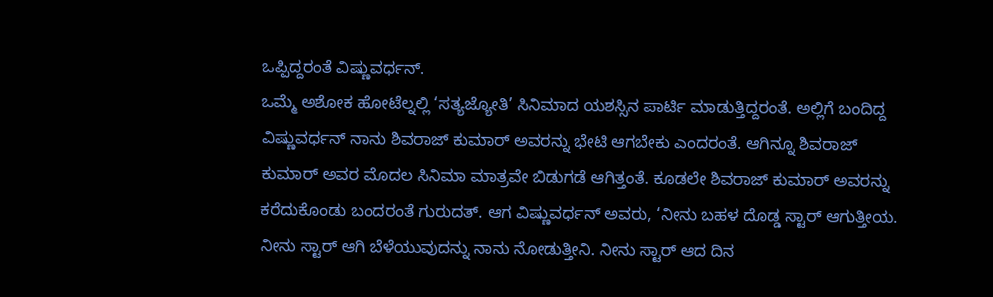ಒಪ್ಪಿದ್ದರಂತೆ ವಿಷ್ಣುವರ್ಧನ್.
ಒಮ್ಮೆ ಅಶೋಕ ಹೋಟೆಲ್ನಲ್ಲಿ ‘ಸತ್ಯಜ್ಯೋತಿ’ ಸಿನಿಮಾದ ಯಶಸ್ಸಿನ ಪಾರ್ಟಿ ಮಾಡುತ್ತಿದ್ದರಂತೆ. ಅಲ್ಲಿಗೆ ಬಂದಿದ್ದ ವಿಷ್ಣುವರ್ಧನ್ ನಾನು ಶಿವರಾಜ್ ಕುಮಾರ್ ಅವರನ್ನು ಭೇಟಿ ಆಗಬೇಕು ಎಂದರಂತೆ. ಆಗಿನ್ನೂ ಶಿವರಾಜ್ ಕುಮಾರ್ ಅವರ ಮೊದಲ ಸಿನಿಮಾ ಮಾತ್ರವೇ ಬಿಡುಗಡೆ ಆಗಿತ್ತಂತೆ. ಕೂಡಲೇ ಶಿವರಾಜ್ ಕುಮಾರ್ ಅವರನ್ನು ಕರೆದುಕೊಂಡು ಬಂದರಂತೆ ಗುರುದತ್. ಆಗ ವಿಷ್ಣುವರ್ಧನ್ ಅವರು, ‘ನೀನು ಬಹಳ ದೊಡ್ಡ ಸ್ಟಾರ್ ಆಗುತ್ತೀಯ. ನೀನು ಸ್ಟಾರ್ ಆಗಿ ಬೆಳೆಯುವುದನ್ನು ನಾನು ನೋಡುತ್ತೀನಿ. ನೀನು ಸ್ಟಾರ್ ಆದ ದಿನ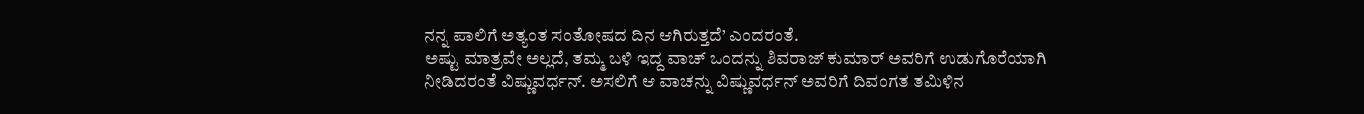ನನ್ನ ಪಾಲಿಗೆ ಅತ್ಯಂತ ಸಂತೋಷದ ದಿನ ಆಗಿರುತ್ತದೆ’ ಎಂದರಂತೆ.
ಅಷ್ಟು ಮಾತ್ರವೇ ಅಲ್ಲದೆ, ತಮ್ಮ ಬಳಿ ಇದ್ದ ವಾಚ್ ಒಂದನ್ನು ಶಿವರಾಜ್ ಕುಮಾರ್ ಅವರಿಗೆ ಉಡುಗೊರೆಯಾಗಿ ನೀಡಿದರಂತೆ ವಿಷ್ಣುವರ್ಧನ್. ಅಸಲಿಗೆ ಆ ವಾಚನ್ನು ವಿಷ್ಣುವರ್ಧನ್ ಅವರಿಗೆ ದಿವಂಗತ ತಮಿಳಿನ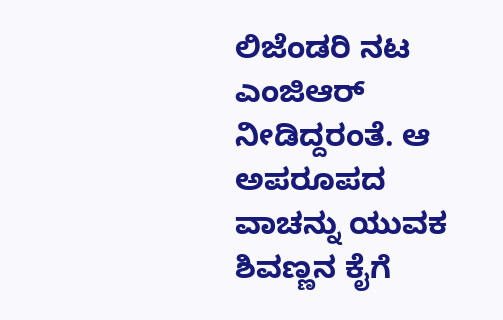ಲಿಜೆಂಡರಿ ನಟ ಎಂಜಿಆರ್ ನೀಡಿದ್ದರಂತೆ. ಆ ಅಪರೂಪದ ವಾಚನ್ನು ಯುವಕ ಶಿವಣ್ಣನ ಕೈಗೆ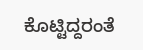ಕೊಟ್ಟಿದ್ದರಂತೆ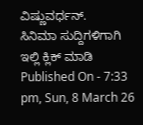ವಿಷ್ಣುವರ್ಧನ್.
ಸಿನಿಮಾ ಸುದ್ದಿಗಳಿಗಾಗಿ ಇಲ್ಲಿ ಕ್ಲಿಕ್ ಮಾಡಿ
Published On - 7:33 pm, Sun, 8 March 26